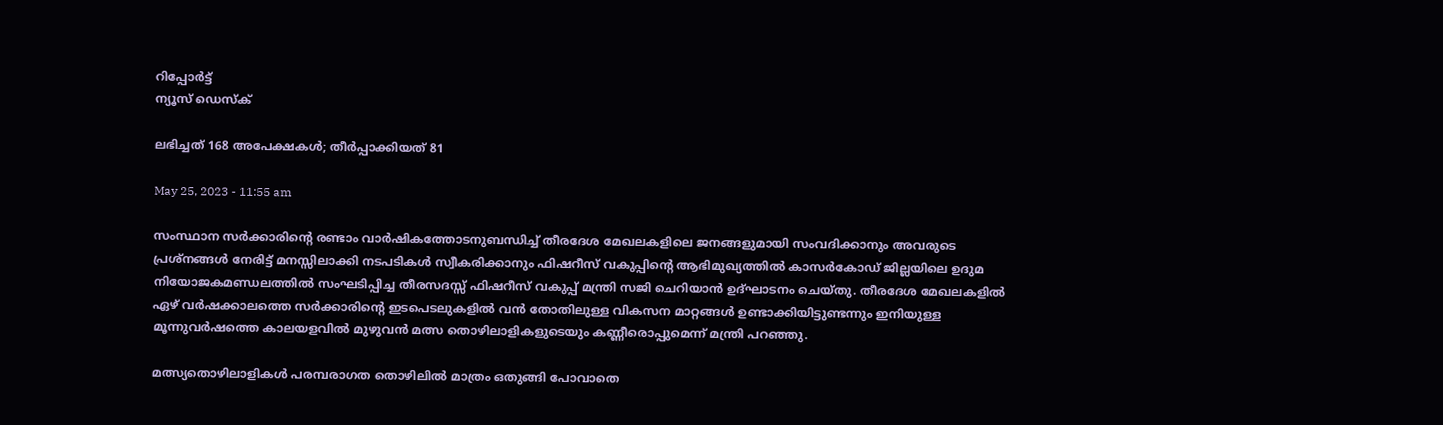റിപ്പോര്‍ട്ട്
ന്യൂസ് ഡെസ്ക്

ലഭിച്ചത് 168 അപേക്ഷകൾ; തീർപ്പാക്കിയത് 81

May 25, 2023 - 11:55 am

സംസ്ഥാന സർക്കാരിന്റെ രണ്ടാം വാർഷികത്തോടനുബന്ധിച്ച് തീരദേശ മേഖലകളിലെ ജനങ്ങളുമായി സംവദിക്കാനും അവരുടെ പ്രശ്നങ്ങൾ നേരിട്ട് മനസ്സിലാക്കി നടപടികൾ സ്വീകരിക്കാനും ഫിഷറീസ് വകുപ്പിന്റെ ആഭിമുഖ്യത്തിൽ കാസർകോഡ് ജില്ലയിലെ ഉദുമ നിയോജകമണ്ഡലത്തിൽ സംഘടിപ്പിച്ച തീരസദസ്സ് ഫിഷറീസ് വകുപ്പ് മന്ത്രി സജി ചെറിയാൻ ഉദ്ഘാടനം ചെയ്തു. തീരദേശ മേഖലകളിൽ ഏഴ് വർഷക്കാലത്തെ സർക്കാരിന്റെ ഇടപെടലുകളിൽ വൻ തോതിലുള്ള വികസന മാറ്റങ്ങൾ ഉണ്ടാക്കിയിട്ടുണ്ടന്നും ഇനിയുള്ള മൂന്നുവർഷത്തെ കാലയളവിൽ മുഴുവൻ മത്സ തൊഴിലാളികളുടെയും കണ്ണീരൊപ്പുമെന്ന് മന്ത്രി പറഞ്ഞു.

മത്സ്യതൊഴിലാളികൾ പരമ്പരാഗത തൊഴിലിൽ മാത്രം ഒതുങ്ങി പോവാതെ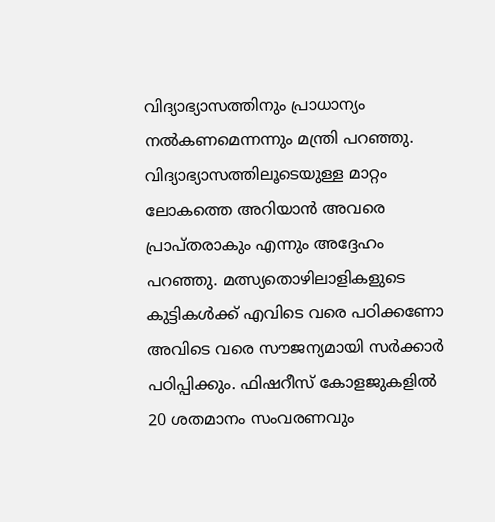വിദ്യാഭ്യാസത്തിനും പ്രാധാന്യം നൽകണമെന്നന്നും മന്ത്രി പറഞ്ഞു. വിദ്യാഭ്യാസത്തിലൂടെയുള്ള മാറ്റം ലോകത്തെ അറിയാൻ അവരെ പ്രാപ്തരാകും എന്നും അദ്ദേഹം പറഞ്ഞു. മത്സ്യതൊഴിലാളികളുടെ കുട്ടികൾക്ക് എവിടെ വരെ പഠിക്കണോ അവിടെ വരെ സൗജന്യമായി സർക്കാർ പഠിപ്പിക്കും. ഫിഷറീസ് കോളജുകളിൽ 20 ശതമാനം സംവരണവും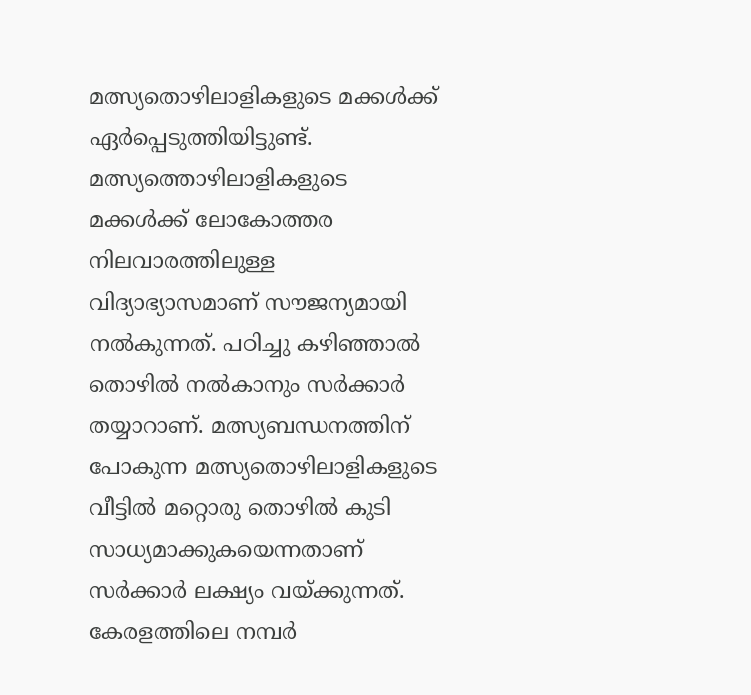മത്സ്യതൊഴിലാളികളുടെ മക്കൾക്ക് ഏർപ്പെടുത്തിയിട്ടുണ്ട്. മത്സ്യത്തൊഴിലാളികളുടെ മക്കൾക്ക് ലോകോത്തര നിലവാരത്തിലുള്ള വിദ്യാഭ്യാസമാണ് സൗജന്യമായി നൽകുന്നത്. പഠിച്ചു കഴിഞ്ഞാൽ തൊഴിൽ നൽകാനും സർക്കാർ തയ്യാറാണ്. മത്സ്യബന്ധനത്തിന് പോകുന്ന മത്സ്യതൊഴിലാളികളുടെ വീട്ടിൽ മറ്റൊരു തൊഴിൽ കുടി സാധ്യമാക്കുകയെന്നതാണ് സർക്കാർ ലക്ഷ്യം വയ്ക്കുന്നത്. കേരളത്തിലെ നമ്പർ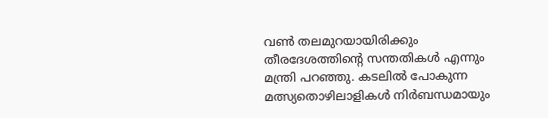വൺ തലമുറയായിരിക്കും തീരദേശത്തിന്റെ സന്തതികൾ എന്നും മന്ത്രി പറഞ്ഞു. കടലിൽ പോകുന്ന മത്സ്യതൊഴിലാളികൾ നിർബന്ധമായും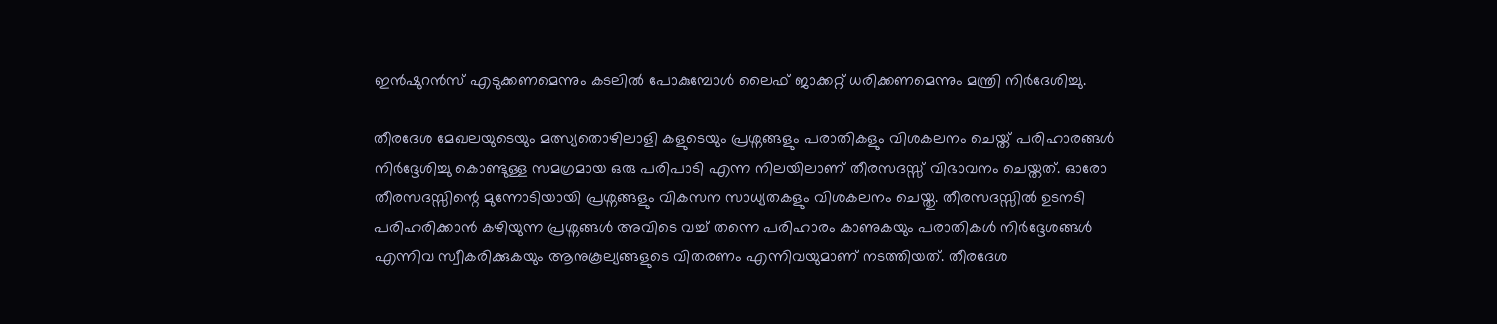ഇൻഷുറൻസ് എടുക്കണമെന്നും കടലിൽ പോകുമ്പോൾ ലൈഫ് ജാക്കറ്റ് ധരിക്കണമെന്നും മന്ത്രി നിർദേശിച്ചു.

തീരദേശ മേഖലയുടെയും മത്സ്യതൊഴിലാളി കളുടെയും പ്രശ്നങ്ങളും പരാതികളും വിശകലനം ചെയ്ത് പരിഹാരങ്ങൾ നിർദ്ദേശിച്ചു കൊണ്ടുള്ള സമഗ്രമായ ഒരു പരിപാടി എന്ന നിലയിലാണ് തീരസദസ്സ് വിഭാവനം ചെയ്തത്. ഓരോ തീരസദസ്സിന്റെ മുന്നോടിയായി പ്രശ്നങ്ങളും വികസന സാധ്യതകളും വിശകലനം ചെയ്തു. തീരസദസ്സിൽ ഉടനടി പരിഹരിക്കാൻ കഴിയുന്ന പ്രശ്നങ്ങൾ അവിടെ വച്ച് തന്നെ പരിഹാരം കാണുകയും പരാതികൾ നിർദ്ദേശങ്ങൾ എന്നിവ സ്വീകരിക്കുകയും ആനുകൂല്യങ്ങളുടെ വിതരണം എന്നിവയുമാണ് നടത്തിയത്. തീരദേശ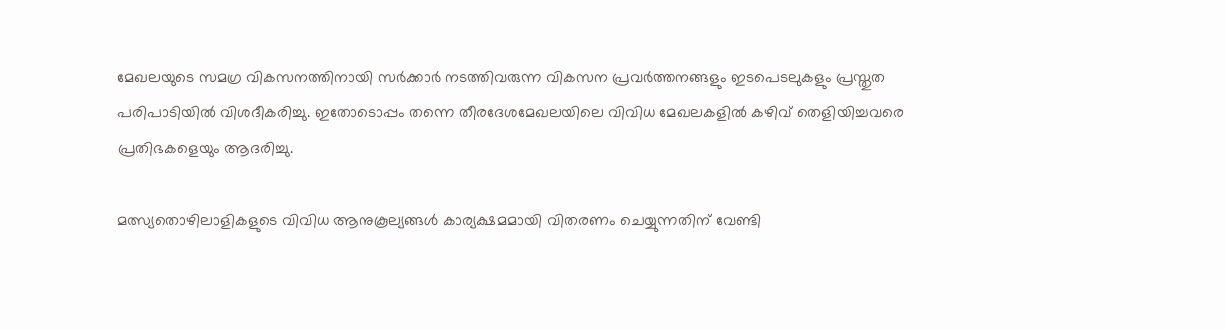മേഖലയുടെ സമഗ്ര വികസനത്തിനായി സർക്കാർ നടത്തിവരുന്ന വികസന പ്രവർത്തനങ്ങളും ഇടപെടലുകളും പ്രസ്തുത പരിപാടിയിൽ വിശദീകരിച്ചു. ഇതോടൊപ്പം തന്നെ തീരദേശമേഖലയിലെ വിവിധ മേഖലകളിൽ കഴിവ് തെളിയിച്ചവരെ പ്രതിഭകളെയും ആദരിച്ചു.

മത്സ്യതൊഴിലാളികളുടെ വിവിധ ആനുകൂല്യങ്ങൾ കാര്യക്ഷമമായി വിതരണം ചെയ്യുന്നതിന് വേണ്ടി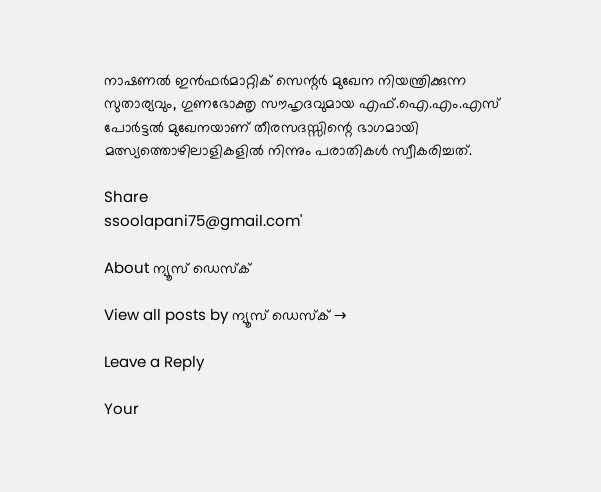നാഷണൽ ഇൻഫർമാറ്റിക് സെന്റർ മുഖേന നിയന്ത്രിക്കുന്ന സുതാര്യവും, ഗുണഭോക്തൃ സൗഹൃദവുമായ എഫ്.ഐ.എം.എസ് പോർട്ടൽ മുഖേനയാണ് തീരസദസ്സിന്റെ ഭാഗമായി മത്സ്യത്തൊഴിലാളികളിൽ നിന്നും പരാതികൾ സ്വീകരിച്ചത്.

Share
ssoolapani75@gmail.com'

About ന്യൂസ് ഡെസ്ക്

View all posts by ന്യൂസ് ഡെസ്ക് →

Leave a Reply

Your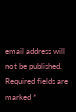email address will not be published. Required fields are marked *